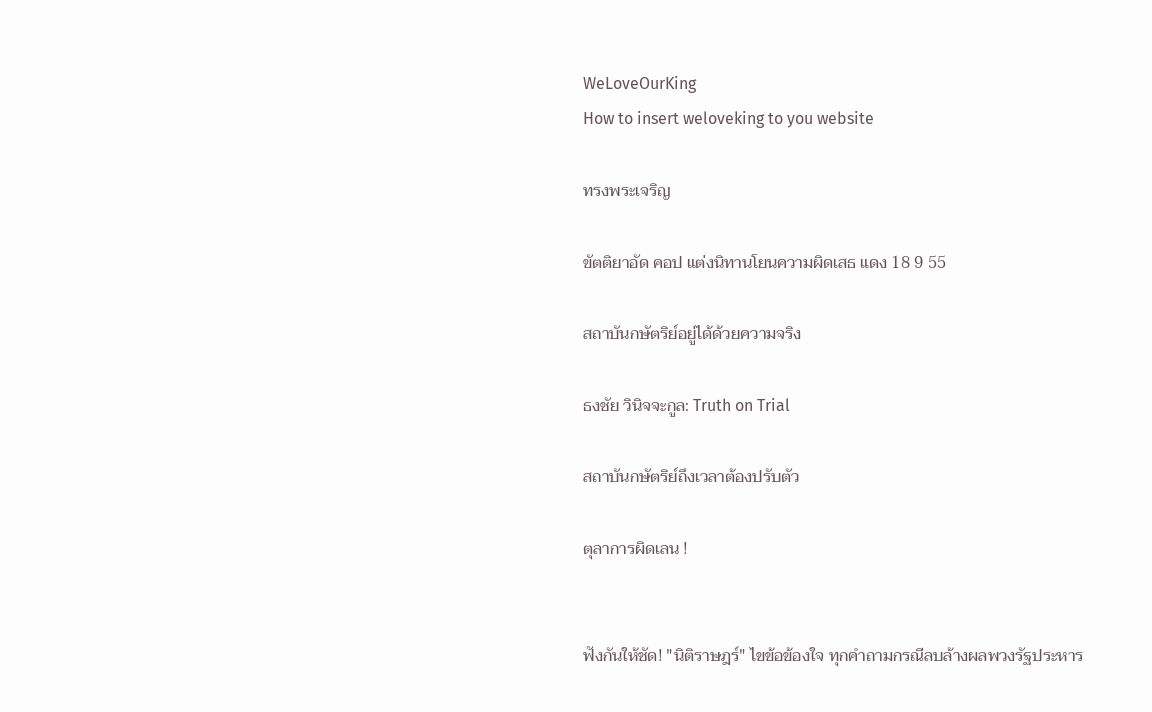WeLoveOurKing
How to insert weloveking to you website

ทรงพระเจริญ

ขัตติยาอัด คอป แต่งนิทานโยนความผิดเสธ แดง 18 9 55

สถาบันกษัตริย์อยู่ได้ด้วยความจริง

ธงชัย วินิจจะกูล: Truth on Trial

สถาบันกษัตริย์ถึงเวลาต้องปรับตัว

ตุลาการผิดเลน !


ฟังกันให้ชัด! "นิติราษฎร์" ไขข้อข้องใจ ทุกคำถามกรณีลบล้างผลพวงรัฐประหาร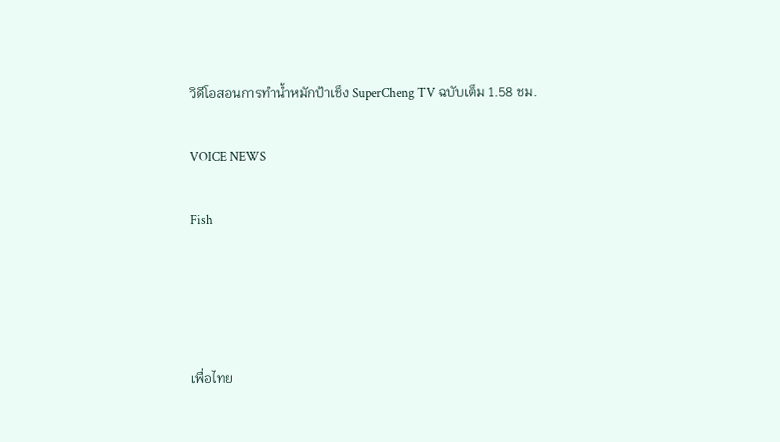วิดีโอสอนการทำน้ำหมักป้าเช็ง SuperCheng TV ฉบับเต็ม 1.58 ชม.

VOICE NEWS

Fish




เพื่อไทย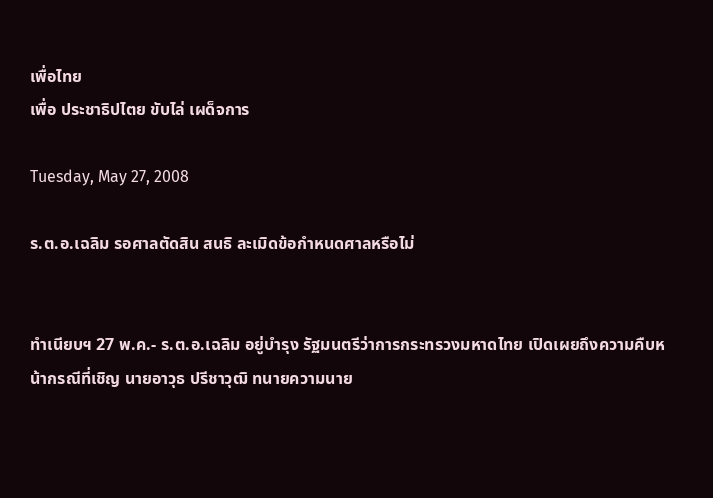เพื่อไทย
เพื่อ ประชาธิปไตย ขับไล่ เผด็จการ

Tuesday, May 27, 2008

ร.ต.อ.เฉลิม รอศาลตัดสิน สนธิ ละเมิดข้อกำหนดศาลหรือไม่


ทำเนียบฯ 27 พ.ค.- ร.ต.อ.เฉลิม อยู่บำรุง รัฐมนตรีว่าการกระทรวงมหาดไทย เปิดเผยถึงความคืบหน้ากรณีที่เชิญ นายอาวุธ ปรีชาวุฒิ ทนายความนาย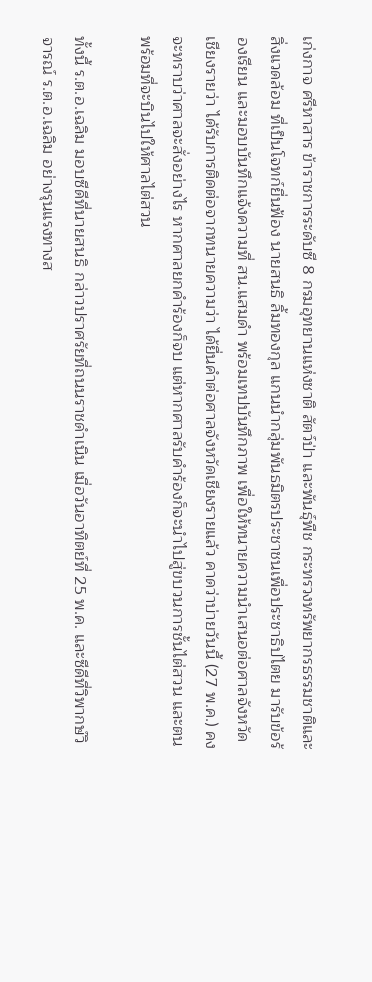เก่งกาจ ศรีหาสาร ข้าราชการระดับซี 8 กรมอุทยานแห่งชาติ สัตว์ป่า และพันธุ์พืช กระทรวงทรัพยากรธรรมชาติและสิ่งแวดล้อม ที่เป็นโจทก์ยื่นฟ้อง นายสนธิ ลิ้มทองกุล แกนนำกลุ่มพันธมิตรประชาชนเพื่อประชาธิปไตย มารับข้อร้องเรียน และมอบบันทึกแจ้งความที่ สน.แสมดำ พร้อมเทปบันทึกภาพ เพื่อให้ทนายความนำเสนอต่อศาลจังหวัดเชียงรายว่า ได้รับการติดต่อจากทนายความว่า ได้ยื่นคำต่อศาลจังหวัดเชียงรายแล้ว คาดว่าบ่ายวันนี้ (27 พ.ค.) คงจะทราบว่าศาลจะสั่งอย่างไร หากศาลยกคำร้องก็จบ แต่หากศาลรับคำร้องก็จะนำไปสู่ขบวนการชั้นไต่สวน และตนพร้อมที่จะบินไปให้ศาลไต่สวน

ทั้งนี้ ร.ต.อ.เฉลิม มอบซีดีที่นายสนธิ กล่าวปราศรัยที่ถนนราชดำเนิน เมื่อวันอาทิตย์ที่ 25 พ.ค. และซีดีที่วิพากษ์วิจารณ์ ร.ต.อ.เฉลิม อย่างรุนแรงทางส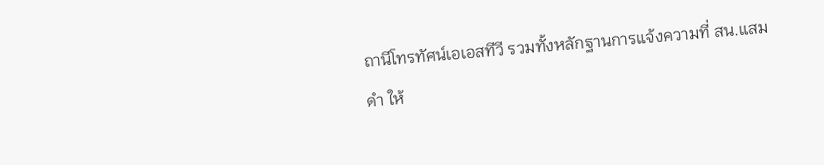ถานีโทรทัศน์เอเอสทีวี รวมทั้งหลักฐานการแจ้งความที่ สน.แสมดำ ให้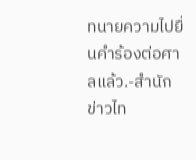ทนายความไปยื่นคำร้องต่อศาลแล้ว.-สำนักข่าวไท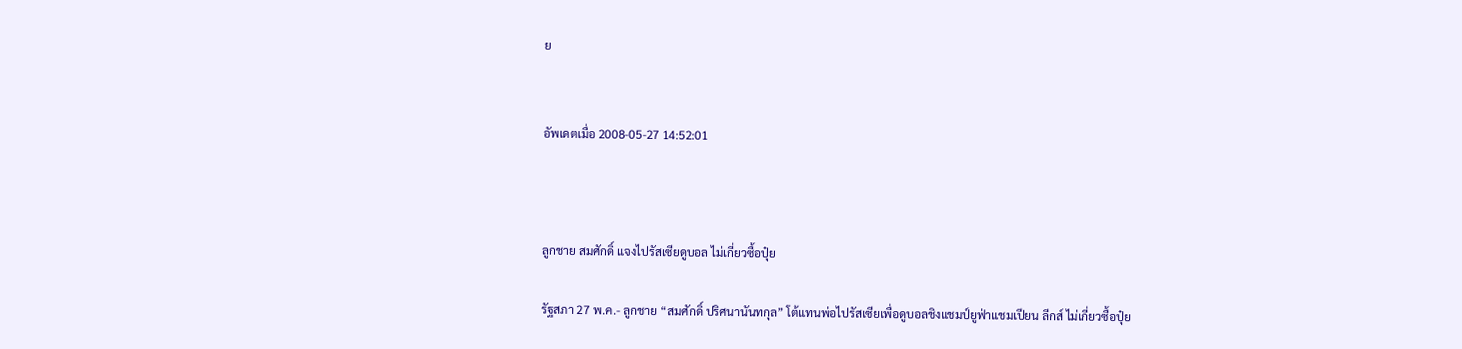ย


อัพเดตเมื่อ 2008-05-27 14:52:01



ลูกชาย สมศักดิ์ แจงไปรัสเซียดูบอล ไม่เกี่ยวซื้อปุ๋ย

รัฐสภา 27 พ.ค.- ลูกชาย “สมศักดิ์ ปริศนานันทกุล” โต้แทนพ่อไปรัสเซียเพื่อดูบอลชิงแชมป์ยูฟ่าแชมเปียน ลีกส์ ไม่เกี่ยวซื้อปุ๋ย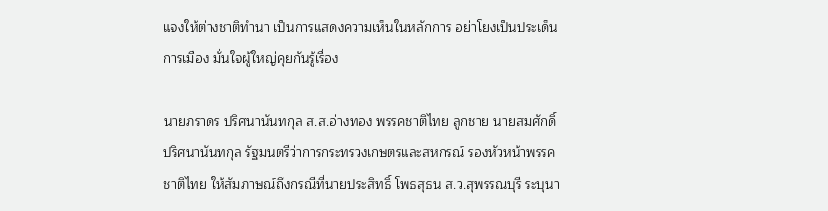แจงให้ต่างชาติทำนา เป็นการแสดงความเห็นในหลักการ อย่าโยงเป็นประเด็นการเมือง มั่นใจผู้ใหญ่คุยกันรู้เรื่อง

นายภราดร ปริศนานันทกุล ส.ส.อ่างทอง พรรคชาติไทย ลูกชาย นายสมศักดิ์ ปริศนานันทกุล รัฐมนตรีว่าการกระทรวงเกษตรและสหกรณ์ รองหัวหน้าพรรคชาติไทย ให้สัมภาษณ์ถึงกรณีที่นายประสิทธิ์ โพธสุธน ส.ว.สุพรรณบุรี ระบุนา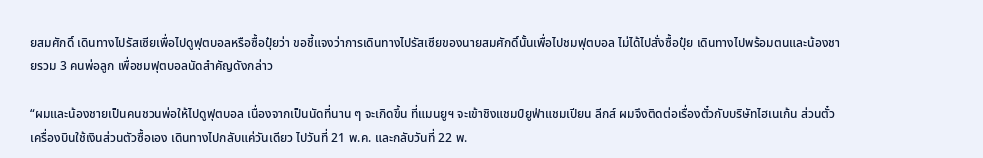ยสมศักดิ์ เดินทางไปรัสเซียเพื่อไปดูฟุตบอลหรือซื้อปุ๋ยว่า ขอชี้แจงว่าการเดินทางไปรัสเซียของนายสมศักดิ์นั้นเพื่อไปชมฟุตบอล ไม่ได้ไปสั่งซื้อปุ๋ย เดินทางไปพร้อมตนและน้องชายรวม 3 คนพ่อลูก เพื่อชมฟุตบอลนัดสำคัญดังกล่าว

“ผมและน้องชายเป็นคนชวนพ่อให้ไปดูฟุตบอล เนื่องจากเป็นนัดที่นาน ๆ จะเกิดขึ้น ที่แมนยูฯ จะเข้าชิงแชมป์ยูฟ่าแชมเปียน ลีกส์ ผมจึงติดต่อเรื่องตั๋วกับบริษัทไฮเนเก้น ส่วนตั๋วเครื่องบินใช้เงินส่วนตัวซื้อเอง เดินทางไปกลับแค่วันเดียว ไปวันที่ 21 พ.ค. และกลับวันที่ 22 พ.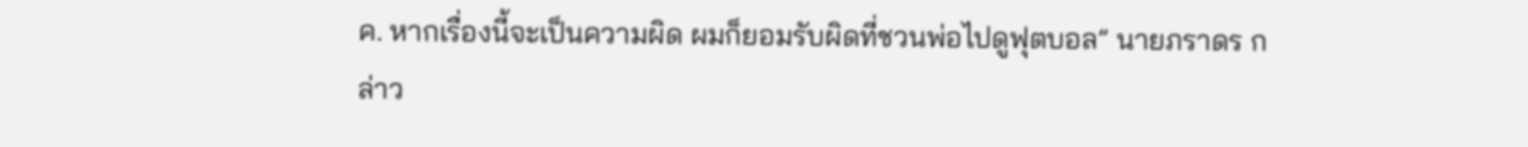ค. หากเรื่องนี้จะเป็นความผิด ผมก็ยอมรับผิดที่ชวนพ่อไปดูฟุตบอล” นายภราดร กล่าว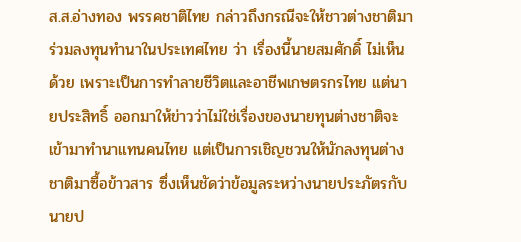ส.ส.อ่างทอง พรรคชาติไทย กล่าวถึงกรณีจะให้ชาวต่างชาติมาร่วมลงทุนทำนาในประเทศไทย ว่า เรื่องนี้นายสมศักดิ์ ไม่เห็นด้วย เพราะเป็นการทำลายชีวิตและอาชีพเกษตรกรไทย แต่นายประสิทธิ์ ออกมาให้ข่าวว่าไม่ใช่เรื่องของนายทุนต่างชาติจะเข้ามาทำนาแทนคนไทย แต่เป็นการเชิญชวนให้นักลงทุนต่างชาติมาซื้อข้าวสาร ซึ่งเห็นชัดว่าข้อมูลระหว่างนายประภัตรกับนายป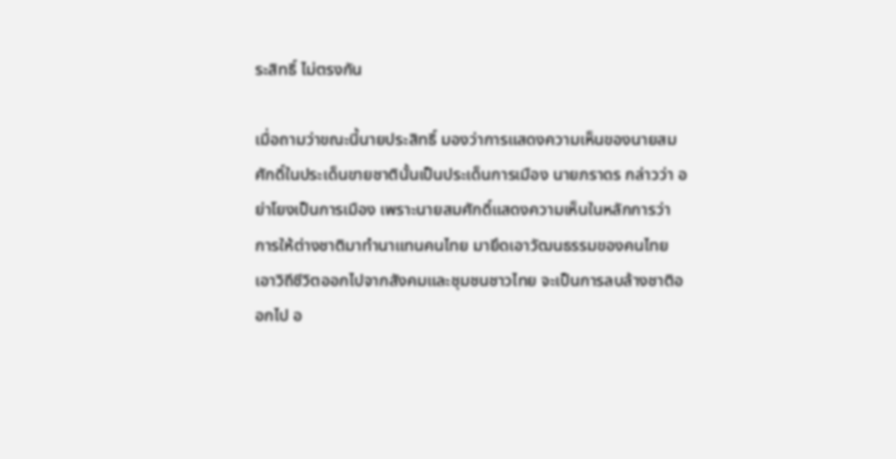ระสิทธิ์ ไม่ตรงกัน

เมื่อถามว่าขณะนี้นายประสิทธิ์ มองว่าการแสดงความเห็นของนายสมศักดิ์ในประเด็นขายชาตินั้นเป็นประเด็นการเมือง นายภราดร กล่าวว่า อย่าโยงเป็นการเมือง เพราะนายสมศักดิ์แสดงความเห็นในหลักการว่า การให้ต่างชาติมาทำนาแทนคนไทย มายึดเอาวัฒนธรรมของคนไทย เอาวิถีชีวิตออกไปจากสังคมและชุมชนชาวไทย จะเป็นการลบล้างชาติออกไป อ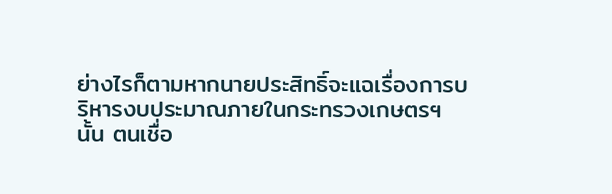ย่างไรก็ตามหากนายประสิทธิ์จะแฉเรื่องการบริหารงบประมาณภายในกระทรวงเกษตรฯ นั้น ตนเชื่อ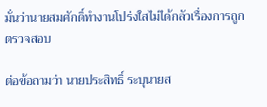มั่นว่านายสมศักดิ์ทำงานโปร่งใสไม่ได้กลัวเรื่องการถูกตรวจสอบ

ต่อข้อถามว่า นายประสิทธิ์ ระบุนายส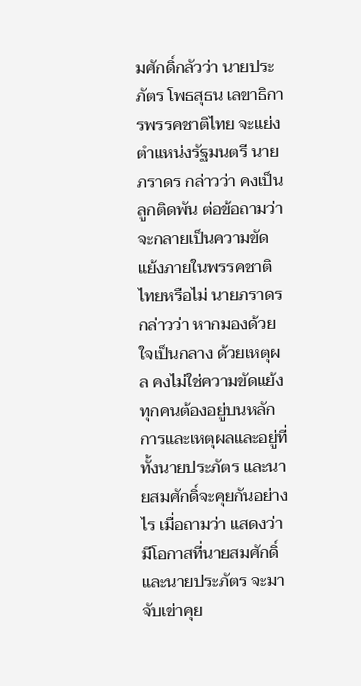มศักดิ์กลัวว่า นายประภัตร โพธสุธน เลขาธิการพรรคชาติไทย จะแย่งตำแหน่งรัฐมนตรี นายภราดร กล่าวว่า คงเป็นลูกติดพัน ต่อข้อถามว่าจะกลายเป็นความขัดแย้งภายในพรรคชาติไทยหรือไม่ นายภราดร กล่าวว่า หากมองด้วยใจเป็นกลาง ด้วยเหตุผล คงไม่ใช่ความขัดแย้ง ทุกคนต้องอยู่บนหลักการและเหตุผลและอยู่ที่ทั้งนายประภัตร และนายสมศักดิ์จะคุยกันอย่างไร เมื่อถามว่า แสดงว่ามีโอกาสที่นายสมศักดิ์และนายประภัตร จะมาจับเข่าคุย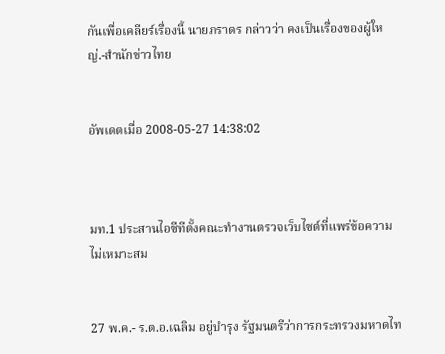กันเพื่อเคลียร์เรื่องนี้ นายภราดร กล่าวว่า คงเป็นเรื่องของผู้ใหญ่.-สำนักข่าวไทย


อัพเดตเมื่อ 2008-05-27 14:38:02



มท.1 ประสานไอซีทีตั้งคณะทำงานตรวจเว็บไซต์ที่แพร่ข้อความไม่เหมาะสม


27 พ.ค.- ร.ต.อ.เฉลิม อยู่บำรุง รัฐมนตรีว่าการกระทรวงมหาดไท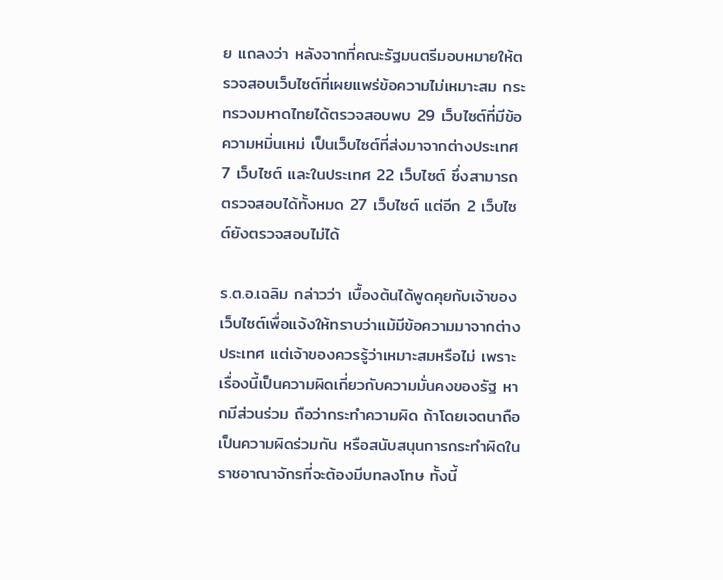ย แถลงว่า หลังจากที่คณะรัฐมนตรีมอบหมายให้ตรวจสอบเว็บไซต์ที่เผยแพร่ข้อความไม่เหมาะสม กระทรวงมหาดไทยได้ตรวจสอบพบ 29 เว็บไซต์ที่มีข้อความหมิ่นเหม่ เป็นเว็บไซต์ที่ส่งมาจากต่างประเทศ 7 เว็บไซต์ และในประเทศ 22 เว็บไซต์ ซึ่งสามารถตรวจสอบได้ทั้งหมด 27 เว็บไซต์ แต่อีก 2 เว็บไซต์ยังตรวจสอบไม่ได้

ร.ต.อ.เฉลิม กล่าวว่า เบื้องต้นได้พูดคุยกับเจ้าของเว็บไซต์เพื่อแจ้งให้ทราบว่าแม้มีข้อความมาจากต่างประเทศ แต่เจ้าของควรรู้ว่าเหมาะสมหรือไม่ เพราะเรื่องนี้เป็นความผิดเกี่ยวกับความมั่นคงของรัฐ หากมีส่วนร่วม ถือว่ากระทำความผิด ถ้าโดยเจตนาถือเป็นความผิดร่วมกัน หรือสนับสนุนการกระทำผิดในราชอาณาจักรที่จะต้องมีบทลงโทษ ทั้งนี้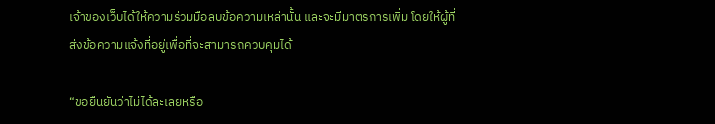เจ้าของเว็บได้ให้ความร่วมมือลบข้อความเหล่านั้น และจะมีมาตรการเพิ่ม โดยให้ผู้ที่ส่งข้อความแจ้งที่อยู่เพื่อที่จะสามารถควบคุมได้

“ขอยืนยันว่าไม่ได้ละเลยหรือ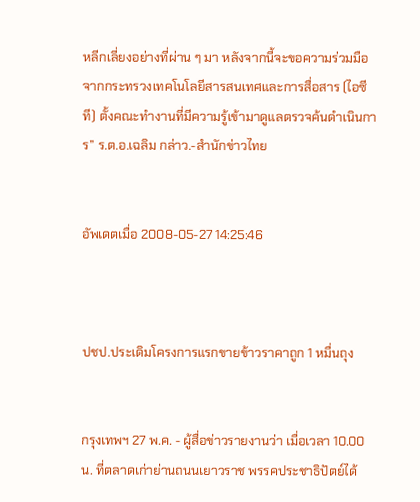หลีกเลี่ยงอย่างที่ผ่าน ๆ มา หลังจากนี้จะขอความร่วมมือจากกระทรวงเทคโนโลยีสารสนเทศและการสื่อสาร (ไอซีที) ตั้งคณะทำงานที่มีความรู้เข้ามาดูแลตรวจค้นดำเนินการ” ร.ต.อ.เฉลิม กล่าว.-สำนักข่าวไทย


อัพเดตเมื่อ 2008-05-27 14:25:46



ปชป.ประเดิมโครงการแรกขายข้าวราคาถูก 1 หมื่นถุง


กรุงเทพฯ 27 พ.ค. - ผู้สื่อข่าวรายงานว่า เมื่อเวลา 10.00 น. ที่ตลาดเก่าย่านถนนเยาวราช พรรคประชาธิปัตย์ได้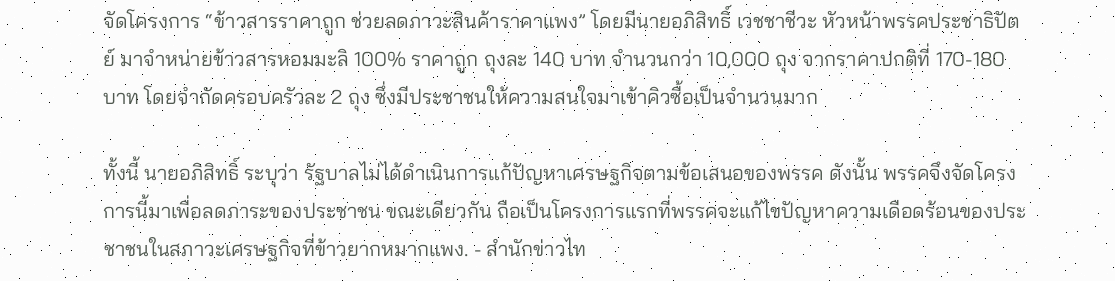จัดโครงการ “ข้าวสารราคาถูก ช่วยลดภาวะสินค้าราคาแพง” โดยมีนายอภิสิทธิ์ เวชชาชีวะ หัวหน้าพรรคประชาธิปัตย์ มาจำหน่ายข้าวสารหอมมะลิ 100% ราคาถูก ถุงละ 140 บาท จำนวนกว่า 10,000 ถุง จากราคาปกติที่ 170-180 บาท โดยจำกัดครอบครัวละ 2 ถุง ซึ่งมีประชาชนให้ความสนใจมาเข้าคิวซื้อเป็นจำนวนมาก

ทั้งนี้ นายอภิสิทธิ์ ระบุว่า รัฐบาลไม่ได้ดำเนินการแก้ปัญหาเศรษฐกิจตามข้อเสนอของพรรค ดังนั้น พรรคจึงจัดโครงการนี้มาเพื่อลดภาระของประชาชน ขณะเดียวกัน ถือเป็นโครงการแรกที่พรรคจะแก้ไขปัญหาความเดือดร้อนของประชาชนในสภาวะเศรษฐกิจที่ข้าวยากหมากแพง. - สำนักข่าวไท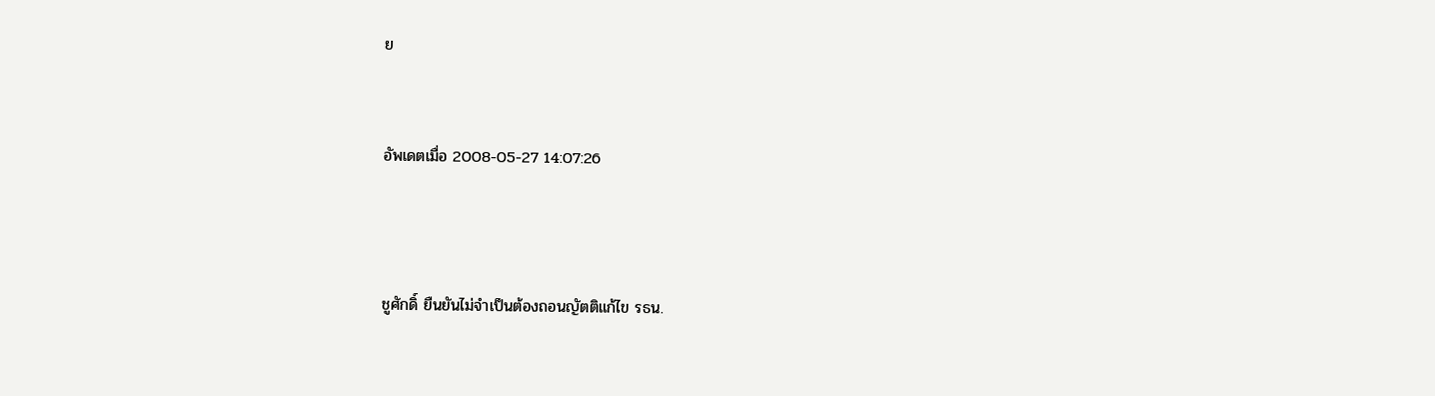ย


อัพเดตเมื่อ 2008-05-27 14:07:26



ชูศักดิ์ ยืนยันไม่จำเป็นต้องถอนญัตติแก้ไข รธน.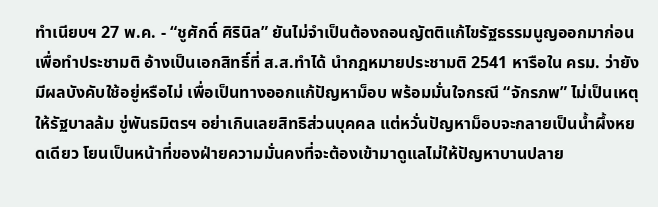ทำเนียบฯ 27 พ.ค. - “ชูศักดิ์ ศิรินิล” ยันไม่จำเป็นต้องถอนญัตติแก้ไขรัฐธรรมนูญออกมาก่อนเพื่อทำประชามติ อ้างเป็นเอกสิทธิ์ที่ ส.ส.ทำได้ นำกฎหมายประชามติ 2541 หารือใน ครม. ว่ายังมีผลบังคับใช้อยู่หรือไม่ เพื่อเป็นทางออกแก้ปัญหาม็อบ พร้อมมั่นใจกรณี “จักรภพ” ไม่เป็นเหตุให้รัฐบาลล้ม ขู่พันธมิตรฯ อย่าเกินเลยสิทธิส่วนบุคคล แต่หวั่นปัญหาม็อบจะกลายเป็นน้ำผึ้งหยดเดียว โยนเป็นหน้าที่ของฝ่ายความมั่นคงที่จะต้องเข้ามาดูแลไม่ให้ปัญหาบานปลาย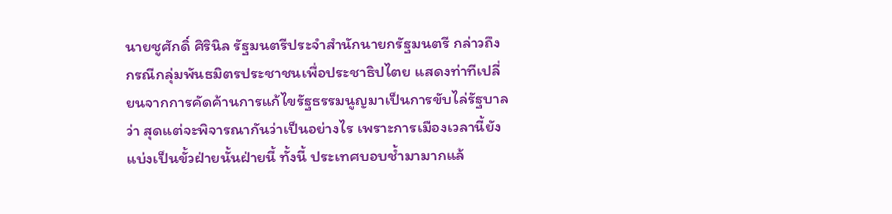นายชูศักดิ์ ศิรินิล รัฐมนตรีประจำสำนักนายกรัฐมนตรี กล่าวถึงกรณีกลุ่มพันธมิตรประชาชนเพื่อประชาธิปไตย แสดงท่าทีเปลี่ยนจากการคัดค้านการแก้ไขรัฐธรรมนูญมาเป็นการขับไล่รัฐบาล ว่า สุดแต่จะพิจารณากันว่าเป็นอย่างไร เพราะการเมืองเวลานี้ยังแบ่งเป็นขั้วฝ่ายนั้นฝ่ายนี้ ทั้งนี้ ประเทศบอบช้ำมามากแล้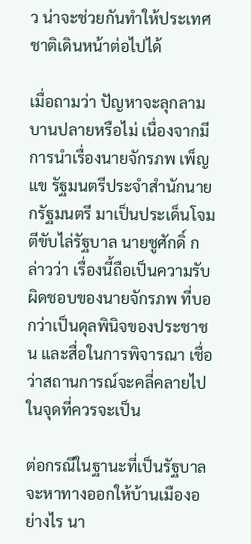ว น่าจะช่วยกันทำให้ประเทศชาติเดินหน้าต่อไปได้

เมื่อถามว่า ปัญหาจะลุกลามบานปลายหรือไม่ เนื่องจากมีการนำเรื่องนายจักรภพ เพ็ญแข รัฐมนตรีประจำสำนักนายกรัฐมนตรี มาเป็นประเด็นโจมตีขับไล่รัฐบาล นายชูศักดิ์ กล่าวว่า เรื่องนี้ถือเป็นความรับผิดชอบของนายจักรภพ ที่บอกว่าเป็นดุลพินิจของประชาชน และสื่อในการพิจารณา เชื่อว่าสถานการณ์จะคลี่คลายไปในจุดที่ควรจะเป็น

ต่อกรณีในฐานะที่เป็นรัฐบาลจะหาทางออกให้บ้านเมืองอย่างไร นา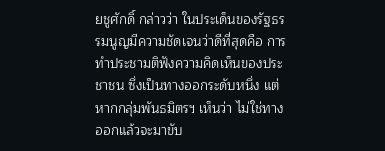ยชูศักดิ์ กล่าวว่า ในประเด็นของรัฐธรรมนูญมีความชัดเจนว่าดีที่สุดคือ การทำประชามติฟังความคิดเห็นของประชาชน ซึ่งเป็นทางออกระดับหนึ่ง แต่หากกลุ่มพันธมิตรฯ เห็นว่า ไม่ใช่ทางออกแล้วจะมาขับ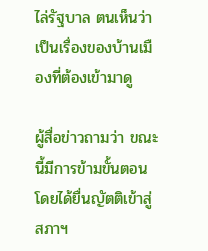ไล่รัฐบาล ตนเห็นว่าเป็นเรื่องของบ้านเมืองที่ต้องเข้ามาดู

ผู้สื่อข่าวถามว่า ขณะนี้มีการข้ามขั้นตอน โดยได้ยื่นญัตติเข้าสู่สภาฯ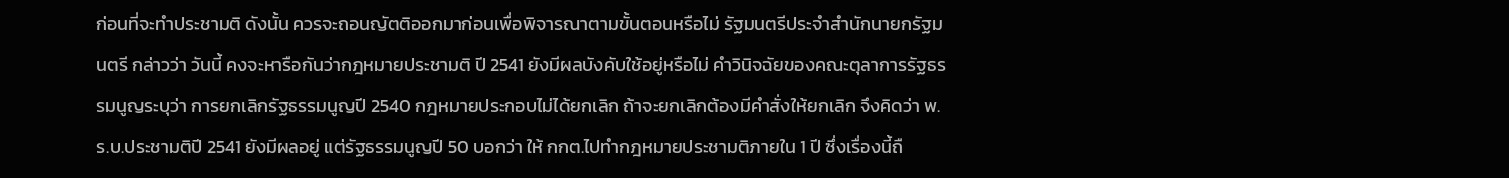ก่อนที่จะทำประชามติ ดังนั้น ควรจะถอนญัตติออกมาก่อนเพื่อพิจารณาตามขั้นตอนหรือไม่ รัฐมนตรีประจำสำนักนายกรัฐมนตรี กล่าวว่า วันนี้ คงจะหารือกันว่ากฎหมายประชามติ ปี 2541 ยังมีผลบังคับใช้อยู่หรือไม่ คำวินิจฉัยของคณะตุลาการรัฐธรรมนูญระบุว่า การยกเลิกรัฐธรรมนูญปี 2540 กฎหมายประกอบไม่ได้ยกเลิก ถ้าจะยกเลิกต้องมีคำสั่งให้ยกเลิก จึงคิดว่า พ.ร.บ.ประชามติปี 2541 ยังมีผลอยู่ แต่รัฐธรรมนูญปี 50 บอกว่า ให้ กกต.ไปทำกฎหมายประชามติภายใน 1 ปี ซึ่งเรื่องนี้ถื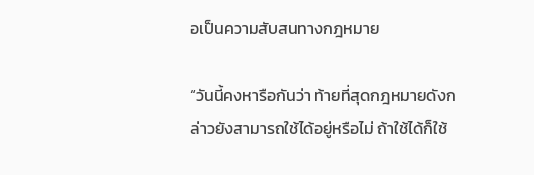อเป็นความสับสนทางกฎหมาย

“วันนี้คงหารือกันว่า ท้ายที่สุดกฎหมายดังกล่าวยังสามารถใช้ได้อยู่หรือไม่ ถ้าใช้ได้ก็ใช้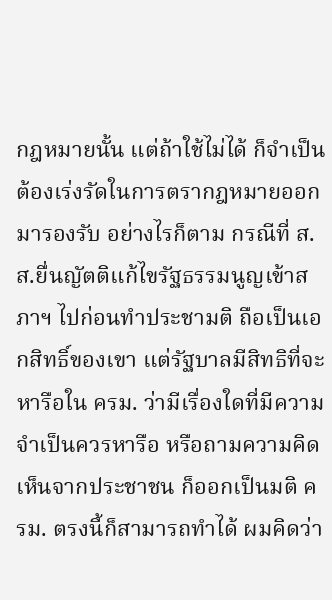กฎหมายนั้น แต่ถ้าใช้ไม่ได้ ก็จำเป็นต้องเร่งรัดในการตรากฎหมายออกมารองรับ อย่างไรก็ตาม กรณีที่ ส.ส.ยื่นญัตติแก้ไขรัฐธรรมนูญเข้าสภาฯ ไปก่อนทำประชามติ ถือเป็นเอกสิทธิ์ของเขา แต่รัฐบาลมีสิทธิที่จะหารือใน ครม. ว่ามีเรื่องใดที่มีความจำเป็นควรหารือ หรือถามความคิดเห็นจากประชาชน ก็ออกเป็นมติ ครม. ตรงนี้ก็สามารถทำได้ ผมคิดว่า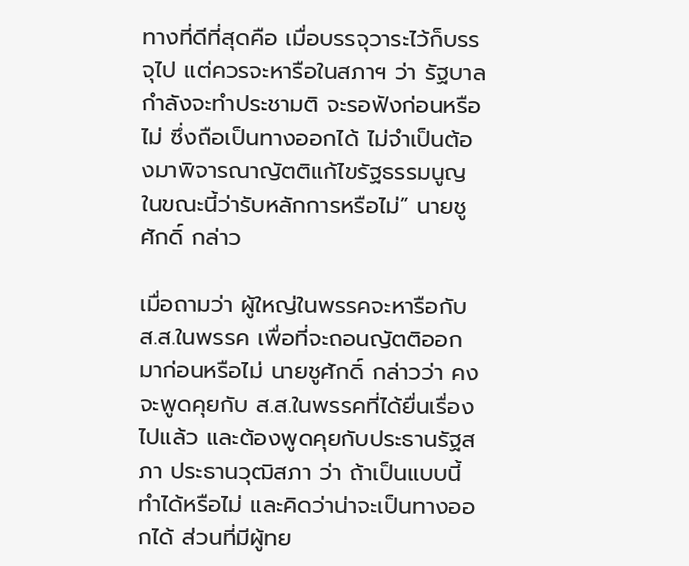ทางที่ดีที่สุดคือ เมื่อบรรจุวาระไว้ก็บรรจุไป แต่ควรจะหารือในสภาฯ ว่า รัฐบาลกำลังจะทำประชามติ จะรอฟังก่อนหรือไม่ ซึ่งถือเป็นทางออกได้ ไม่จำเป็นต้องมาพิจารณาญัตติแก้ไขรัฐธรรมนูญในขณะนี้ว่ารับหลักการหรือไม่” นายชูศักดิ์ กล่าว

เมื่อถามว่า ผู้ใหญ่ในพรรคจะหารือกับ ส.ส.ในพรรค เพื่อที่จะถอนญัตติออกมาก่อนหรือไม่ นายชูศักดิ์ กล่าวว่า คงจะพูดคุยกับ ส.ส.ในพรรคที่ได้ยื่นเรื่องไปแล้ว และต้องพูดคุยกับประธานรัฐสภา ประธานวุฒิสภา ว่า ถ้าเป็นแบบนี้ทำได้หรือไม่ และคิดว่าน่าจะเป็นทางออกได้ ส่วนที่มีผู้ทย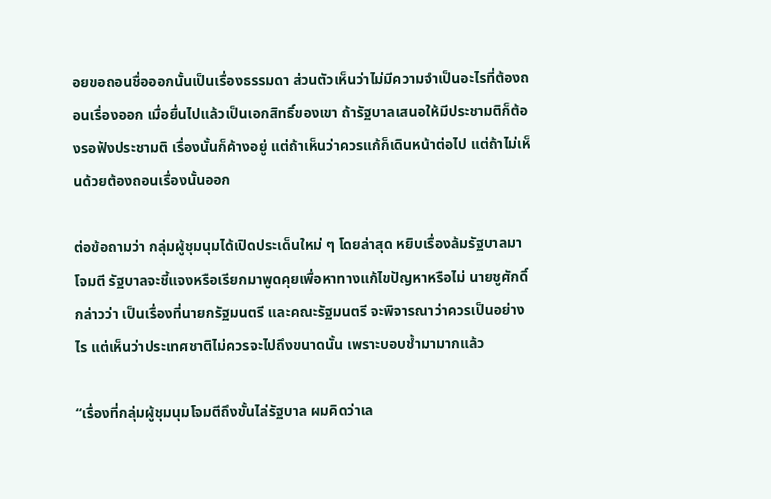อยขอถอนชื่อออกนั้นเป็นเรื่องธรรมดา ส่วนตัวเห็นว่าไม่มีความจำเป็นอะไรที่ต้องถอนเรื่องออก เมื่อยื่นไปแล้วเป็นเอกสิทธิ์ของเขา ถ้ารัฐบาลเสนอให้มีประชามติก็ต้องรอฟังประชามติ เรื่องนั้นก็ค้างอยู่ แต่ถ้าเห็นว่าควรแก้ก็เดินหน้าต่อไป แต่ถ้าไม่เห็นด้วยต้องถอนเรื่องนั้นออก

ต่อข้อถามว่า กลุ่มผู้ชุมนุมได้เปิดประเด็นใหม่ ๆ โดยล่าสุด หยิบเรื่องล้มรัฐบาลมาโจมตี รัฐบาลจะชี้แจงหรือเรียกมาพูดคุยเพื่อหาทางแก้ไขปัญหาหรือไม่ นายชูศักดิ์ กล่าวว่า เป็นเรื่องที่นายกรัฐมนตรี และคณะรัฐมนตรี จะพิจารณาว่าควรเป็นอย่างไร แต่เห็นว่าประเทศชาติไม่ควรจะไปถึงขนาดนั้น เพราะบอบช้ำมามากแล้ว

“เรื่องที่กลุ่มผู้ชุมนุมโจมตีถึงขั้นไล่รัฐบาล ผมคิดว่าเล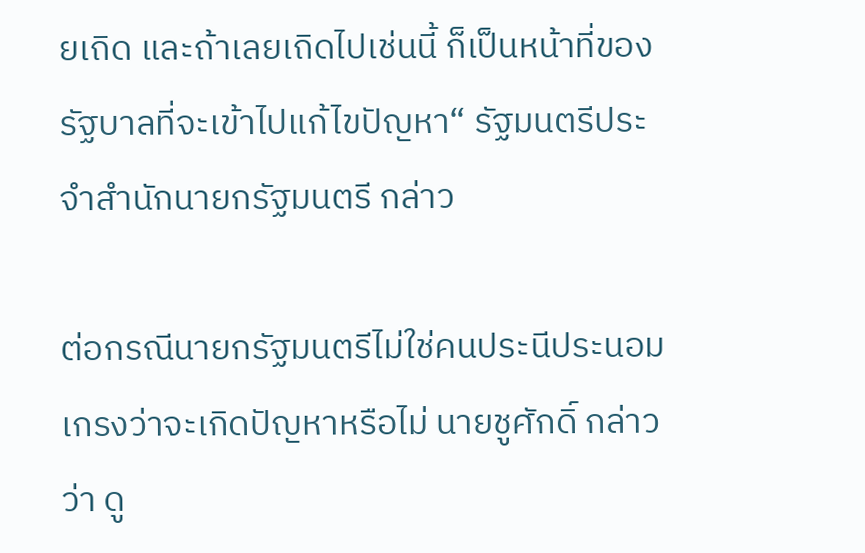ยเถิด และถ้าเลยเถิดไปเช่นนี้ ก็เป็นหน้าที่ของรัฐบาลที่จะเข้าไปแก้ไขปัญหา“ รัฐมนตรีประจำสำนักนายกรัฐมนตรี กล่าว

ต่อกรณีนายกรัฐมนตรีไม่ใช่คนประนีประนอม เกรงว่าจะเกิดปัญหาหรือไม่ นายชูศักดิ์ กล่าวว่า ดู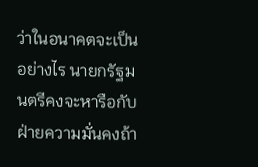ว่าในอนาคตจะเป็นอย่างไร นายกรัฐมนตรีคงจะหารือกับฝ่ายความมั่นคงถ้า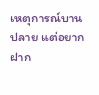เหตุการณ์บานปลาย แต่อยากฝาก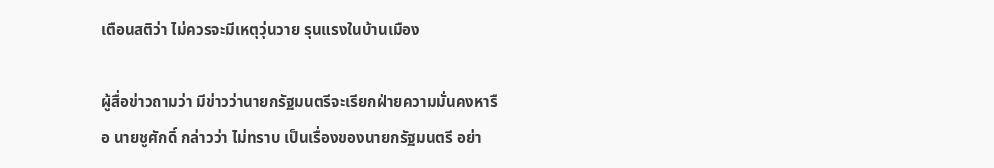เตือนสติว่า ไม่ควรจะมีเหตุวุ่นวาย รุนแรงในบ้านเมือง

ผู้สื่อข่าวถามว่า มีข่าวว่านายกรัฐมนตรีจะเรียกฝ่ายความมั่นคงหารือ นายชูศักดิ์ กล่าวว่า ไม่ทราบ เป็นเรื่องของนายกรัฐมนตรี อย่า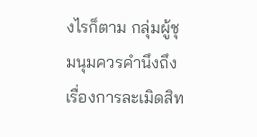งไรก็ตาม กลุ่มผู้ชุมนุมควรคำนึงถึงเรื่องการละเมิดสิท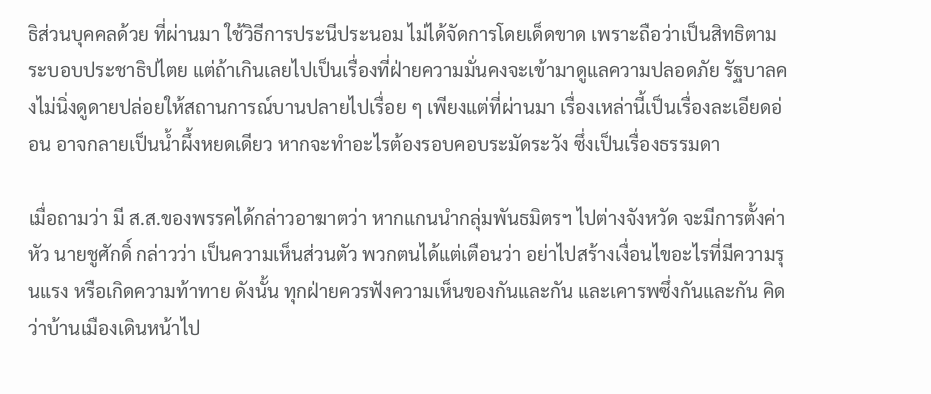ธิส่วนบุคคลด้วย ที่ผ่านมา ใช้วิธีการประนีประนอม ไม่ได้จัดการโดยเด็ดขาด เพราะถือว่าเป็นสิทธิตามระบอบประชาธิปไตย แต่ถ้าเกินเลยไปเป็นเรื่องที่ฝ่ายความมั่นคงจะเข้ามาดูแลความปลอดภัย รัฐบาลคงไม่นิ่งดูดายปล่อยให้สถานการณ์บานปลายไปเรื่อย ๆ เพียงแต่ที่ผ่านมา เรื่องเหล่านี้เป็นเรื่องละเอียดอ่อน อาจกลายเป็นน้ำผึ้งหยดเดียว หากจะทำอะไรต้องรอบคอบระมัดระวัง ซึ่งเป็นเรื่องธรรมดา

เมื่อถามว่า มี ส.ส.ของพรรคได้กล่าวอาฆาตว่า หากแกนนำกลุ่มพันธมิตรฯ ไปต่างจังหวัด จะมีการตั้งค่าหัว นายชูศักดิ์ กล่าวว่า เป็นความเห็นส่วนตัว พวกตนได้แต่เตือนว่า อย่าไปสร้างเงื่อนไขอะไรที่มีความรุนแรง หรือเกิดความท้าทาย ดังนั้น ทุกฝ่ายควรฟังความเห็นของกันและกัน และเคารพซึ่งกันและกัน คิดว่าบ้านเมืองเดินหน้าไป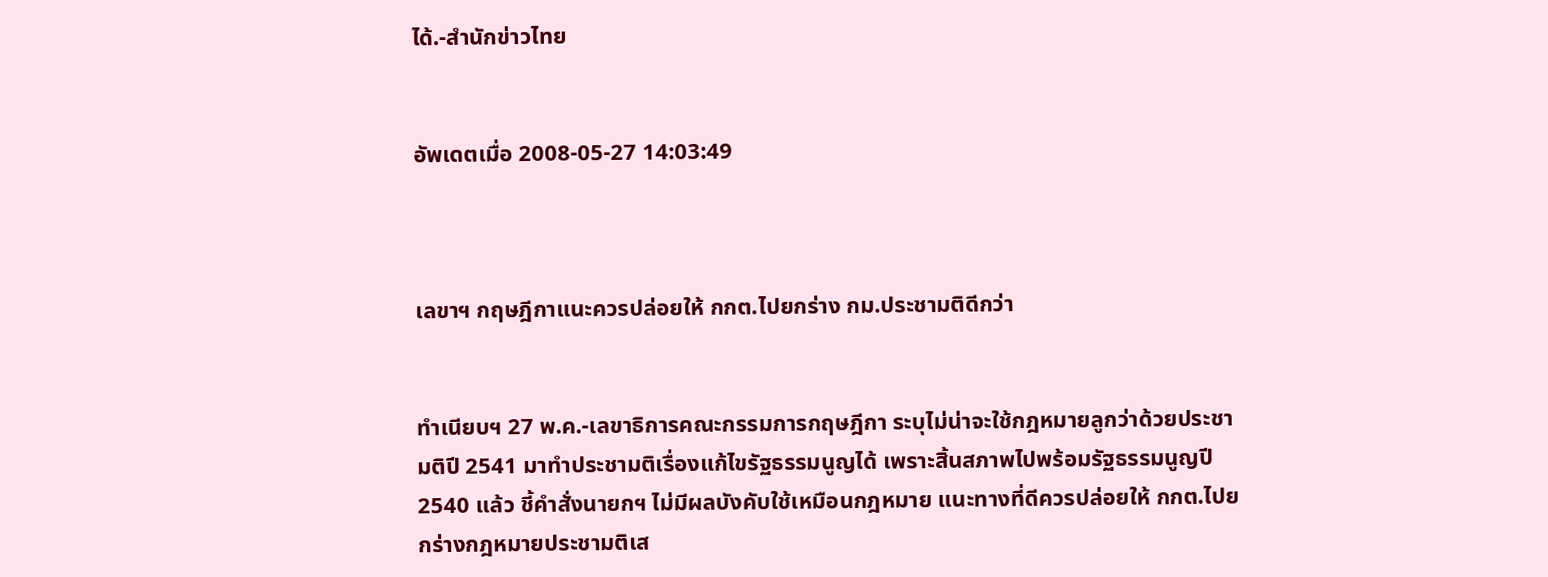ได้.-สำนักข่าวไทย


อัพเดตเมื่อ 2008-05-27 14:03:49



เลขาฯ กฤษฎีกาแนะควรปล่อยให้ กกต.ไปยกร่าง กม.ประชามติดีกว่า


ทำเนียบฯ 27 พ.ค.-เลขาธิการคณะกรรมการกฤษฎีกา ระบุไม่น่าจะใช้กฎหมายลูกว่าด้วยประชามติปี 2541 มาทำประชามติเรื่องแก้ไขรัฐธรรมนูญได้ เพราะสิ้นสภาพไปพร้อมรัฐธรรมนูญปี 2540 แล้ว ชี้คำสั่งนายกฯ ไม่มีผลบังคับใช้เหมือนกฎหมาย แนะทางที่ดีควรปล่อยให้ กกต.ไปยกร่างกฎหมายประชามติเส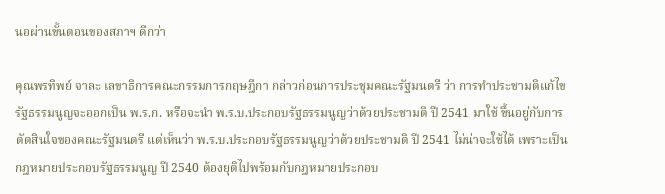นอผ่านขั้นตอนของสภาฯ ดีกว่า

คุณพรทิพย์ จาละ เลขาธิการคณะกรรมการกฤษฎีกา กล่าวก่อนการประชุมคณะรัฐมนตรี ว่า การทำประชามติแก้ไขรัฐธรรมนูญจะออกเป็น พ.ร.ก. หรือจะนำ พ.ร.บ.ประกอบรัฐธรรมนูญว่าด้วยประชามติ ปี 2541 มาใช้ ขึ้นอยู่กับการตัดสินใจของคณะรัฐมนตรี แต่เห็นว่า พ.ร.บ.ประกอบรัฐธรรมนูญว่าด้วยประชามติ ปี 2541 ไม่น่าจะใช้ได้ เพราะเป็นกฎหมายประกอบรัฐธรรมนูญ ปี 2540 ต้องยุติไปพร้อมกับกฎหมายประกอบ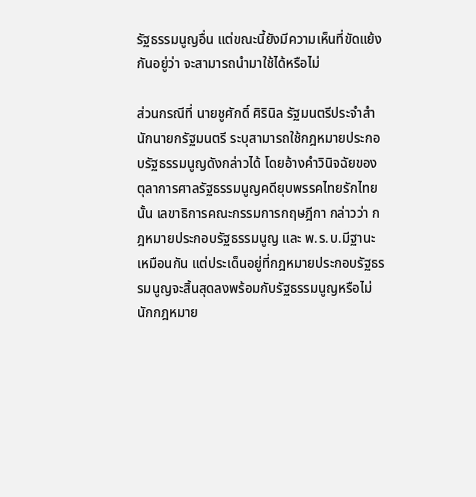รัฐธรรมนูญอื่น แต่ขณะนี้ยังมีความเห็นที่ขัดแย้งกันอยู่ว่า จะสามารถนำมาใช้ได้หรือไม่

ส่วนกรณีที่ นายชูศักดิ์ ศิรินิล รัฐมนตรีประจำสำนักนายกรัฐมนตรี ระบุสามารถใช้กฎหมายประกอบรัฐธรรมนูญดังกล่าวได้ โดยอ้างคำวินิจฉัยของตุลาการศาลรัฐธรรมนูญคดียุบพรรคไทยรักไทยนั้น เลขาธิการคณะกรรมการกฤษฎีกา กล่าวว่า กฎหมายประกอบรัฐธรรมนูญ และ พ.ร.บ.มีฐานะเหมือนกัน แต่ประเด็นอยู่ที่กฎหมายประกอบรัฐธรรมนูญจะสิ้นสุดลงพร้อมกับรัฐธรรมนูญหรือไม่ นักกฎหมาย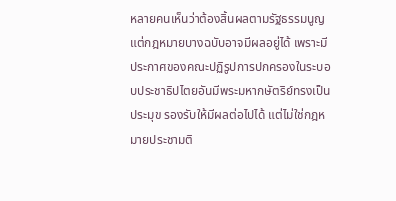หลายคนเห็นว่าต้องสิ้นผลตามรัฐธรรมนูญ แต่กฎหมายบางฉบับอาจมีผลอยู่ได้ เพราะมีประกาศของคณะปฏิรูปการปกครองในระบอบประชาธิปไตยอันมีพระมหากษัตริย์ทรงเป็นประมุข รองรับให้มีผลต่อไปได้ แต่ไม่ใช่กฎหมายประชามติ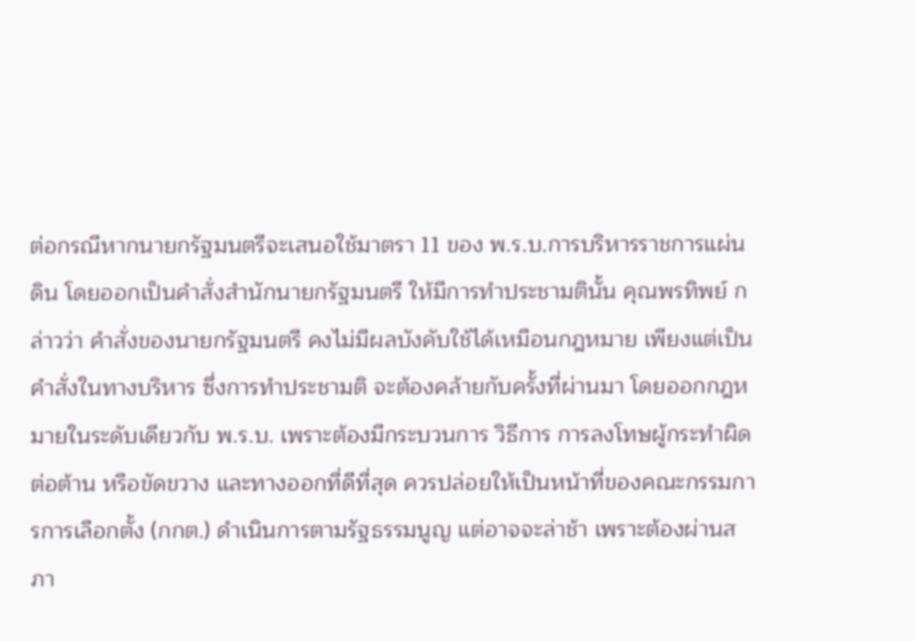ต่อกรณีหากนายกรัฐมนตรีจะเสนอใช้มาตรา 11 ของ พ.ร.บ.การบริหารราชการแผ่นดิน โดยออกเป็นคำสั่งสำนักนายกรัฐมนตรี ให้มีการทำประชามตินั้น คุณพรทิพย์ กล่าวว่า คำสั่งของนายกรัฐมนตรี คงไม่มีผลบังคับใช้ได้เหมือนกฎหมาย เพียงแต่เป็นคำสั่งในทางบริหาร ซึ่งการทำประชามติ จะต้องคล้ายกับครั้งที่ผ่านมา โดยออกกฎหมายในระดับเดียวกับ พ.ร.บ. เพราะต้องมีกระบวนการ วิธีการ การลงโทษผู้กระทำผิด ต่อต้าน หรือขัดขวาง และทางออกที่ดีที่สุด ควรปล่อยให้เป็นหน้าที่ของคณะกรรมการการเลือกตั้ง (กกต.) ดำเนินการตามรัฐธรรมนูญ แต่อาจจะล่าช้า เพราะต้องผ่านสภา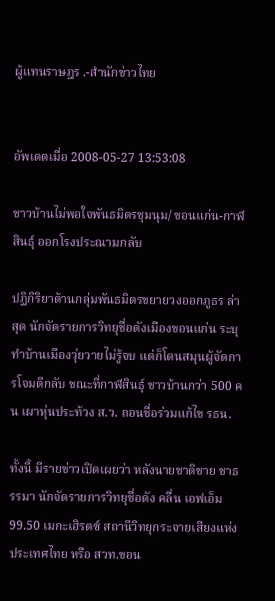ผู้แทนราษฎร .-สำนักข่าวไทย


อัพเดตเมื่อ 2008-05-27 13:53:08

ชาวบ้านไม่พอใจพันธมิตรชุมนุม/ ขอนแก่น-กาฬสินธุ์ ออกโรงประณามกลับ

ปฏิกิริยาต้านกลุ่มพันธมิตรขยายวงออกภูธร ล่าสุด นักจัดรายการวิทยุชื่อดังเมืองขอนแก่น ระบุทำบ้านเมืองวุ่ยวายไม่รู้จบ แต่ก็โดนสมุนผู้จัดการโจมตีกลับ ขณะที่กาฬสินธุ์ ชาวบ้านกว่า 500 คน เผาหุ่นประท้วง ส.ว. ถอนชื่อร่วมแก้ไข รธน.

ทั้งนี้ มีรายข่าวเปิดเผยว่า หลังนายชาติชาย ชาธรรมา นักจัดรายการวิทยุชื่อดัง คลื่น เอฟเอ็ม 99.50 เมกะเฮิรตซ์ สถานีวิทยุกระจายเสียงแห่งประเทศไทย หรือ สวท.ขอน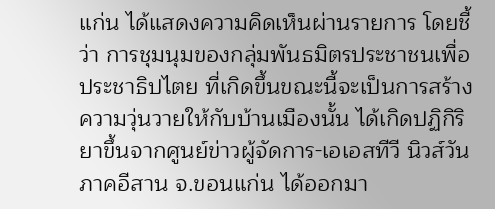แก่น ได้แสดงความคิดเห็นผ่านรายการ โดยชี้ว่า การชุมนุมของกลุ่มพันธมิตรประชาชนเพื่อประชาธิปไตย ที่เกิดขึ้นขณะนี้จะเป็นการสร้างความวุ่นวายให้กับบ้านเมืองนั้น ได้เกิดปฏิกิริยาขึ้นจากศูนย์ข่าวผู้จัดการ-เอเอสทีวี นิวส์วัน ภาคอีสาน จ.ขอนแก่น ได้ออกมา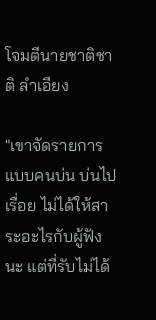โจมตีนายชาติชาติ ลำเอียง

"เขาจัดรายการแบบคนบ่น บ่นไปเรื่อย ไม่ได้ให้สาระอะไรกับผู้ฟังนะ แต่ที่รับไม่ได้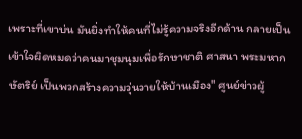เพราะที่เขาบ่น มันยิ่งทำให้คนที่ไม่รู้ความจริงอีกด้าน กลายเป็นเข้าใจผิดหมดว่าคนมาชุมนุมเพื่อรักษาชาติ ศาสนา พระมหากษัตริย์ เป็นพวกสร้างความวุ่นวายให้บ้านเมือง" ศูนย์ข่าวผู้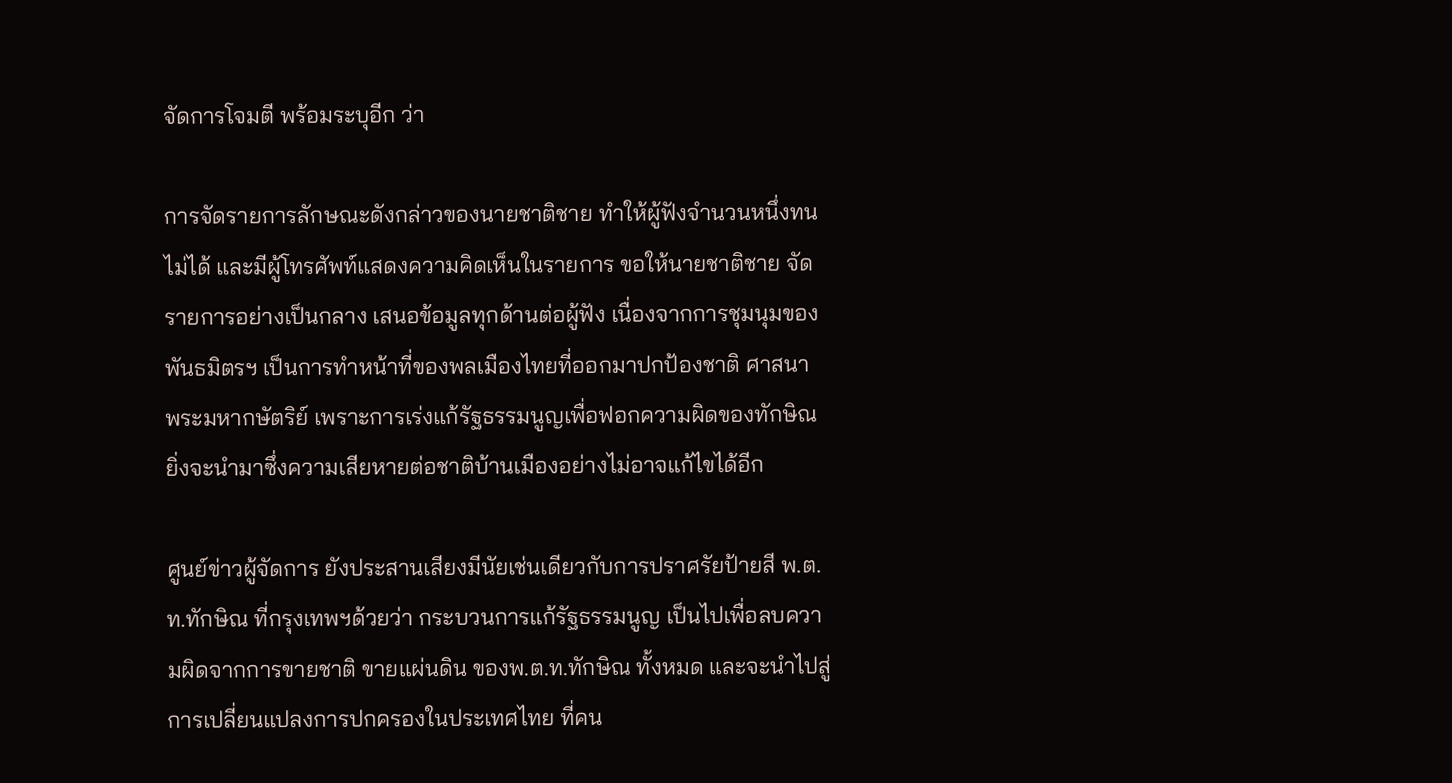จัดการโจมตี พร้อมระบุอีก ว่า

การจัดรายการลักษณะดังกล่าวของนายชาติชาย ทำให้ผู้ฟังจำนวนหนึ่งทนไม่ได้ และมีผู้โทรศัพท์แสดงความคิดเห็นในรายการ ขอให้นายชาติชาย จัดรายการอย่างเป็นกลาง เสนอข้อมูลทุกด้านต่อผู้ฟัง เนื่องจากการชุมนุมของพันธมิตรฯ เป็นการทำหน้าที่ของพลเมืองไทยที่ออกมาปกป้องชาติ ศาสนา พระมหากษัตริย์ เพราะการเร่งแก้รัฐธรรมนูญเพื่อฟอกความผิดของทักษิณ ยิ่งจะนำมาซึ่งความเสียหายต่อชาติบ้านเมืองอย่างไม่อาจแก้ไขได้อีก

ศูนย์ข่าวผู้จัดการ ยังประสานเสียงมีนัยเช่นเดียวกับการปราศรัยป้ายสี พ.ต.ท.ทักษิณ ที่กรุงเทพฯด้วยว่า กระบวนการแก้รัฐธรรมนูญ เป็นไปเพื่อลบความผิดจากการขายชาติ ขายแผ่นดิน ของพ.ต.ท.ทักษิณ ทั้งหมด และจะนำไปสู่การเปลี่ยนแปลงการปกครองในประเทศไทย ที่คน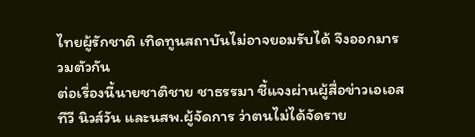ไทยผู้รักชาติ เทิดทูนสถาบันไม่อาจยอมรับได้ จึงออกมารวมตัวกัน
ต่อเรื่องนี้นายชาติชาย ชาธรรมา ชี้แจงผ่านผู้สื่อข่าวเอเอสทีวี นิวส์วัน และนสพ.ผู้จัดการ ว่าตนไม่ได้จัดราย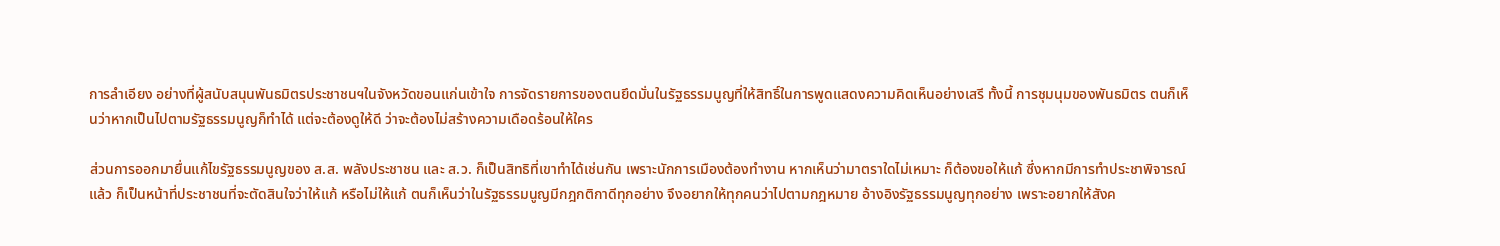การลำเอียง อย่างที่ผู้สนับสนุนพันธมิตรประชาชนฯในจังหวัดขอนแก่นเข้าใจ การจัดรายการของตนยึดมั่นในรัฐธรรมนูญที่ให้สิทธิ์ในการพูดแสดงความคิดเห็นอย่างเสรี ทั้งนี้ การชุมนุมของพันธมิตร ตนก็เห็นว่าหากเป็นไปตามรัฐธรรมนูญก็ทำได้ แต่จะต้องดูให้ดี ว่าจะต้องไม่สร้างความเดือดร้อนให้ใคร

ส่วนการออกมายื่นแก้ไขรัฐธรรมนูญของ ส.ส. พลังประชาชน และ ส.ว. ก็เป็นสิทธิที่เขาทำได้เช่นกัน เพราะนักการเมืองต้องทำงาน หากเห็นว่ามาตราใดไม่เหมาะ ก็ต้องขอให้แก้ ซึ่งหากมีการทำประชาพิจารณ์แล้ว ก็เป็นหน้าที่ประชาชนที่จะตัดสินใจว่าให้แก้ หรือไม่ให้แก้ ตนก็เห็นว่าในรัฐธรรมนูญมีกฎกติกาดีทุกอย่าง จึงอยากให้ทุกคนว่าไปตามกฎหมาย อ้างอิงรัฐธรรมนูญทุกอย่าง เพราะอยากให้สังค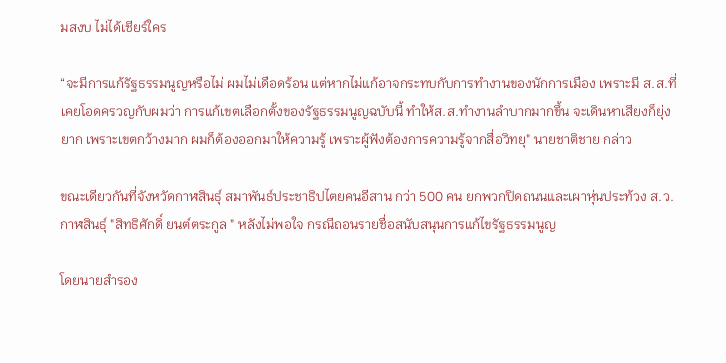มสงบ ไม่ได้เชียร์ใคร

“จะมีการแก้รัฐธรรมนูญหรือไม่ ผมไม่เดือดร้อน แต่หากไม่แก้อาจกระทบกับการทำงานของนักการเมือง เพราะมี ส.ส.ที่เคยโอดครวญกับผมว่า การแก้เขตเลือกตั้งของรัฐธรรมนูญฉบับนี้ ทำให้ส.ส.ทำงานลำบากมากขึ้น จะเดินหาเสียงก็ยุ่งยาก เพราะเขตกว้างมาก ผมก็ต้องออกมาให้ความรู้ เพราะผู้ฟังต้องการความรู้จากสื่อวิทยุ" นายชาติชาย กล่าว

ขณะเดียวกันที่จังหวัดกาฬสินธุ์ สมาพันธ์ประชาธิปไตยคนอีสาน กว่า 500 คน ยกพวกปิดถนนและเผาหุ่นประท้วง ส.ว.กาฬสินธุ์ "สิทธิศักดิ์ ยนต์ตระกูล " หลังไม่พอใจ กรณีถอนรายชื่อสนับสนุนการแก้ไขรัฐธรรมนูญ

โดยนายสำรอง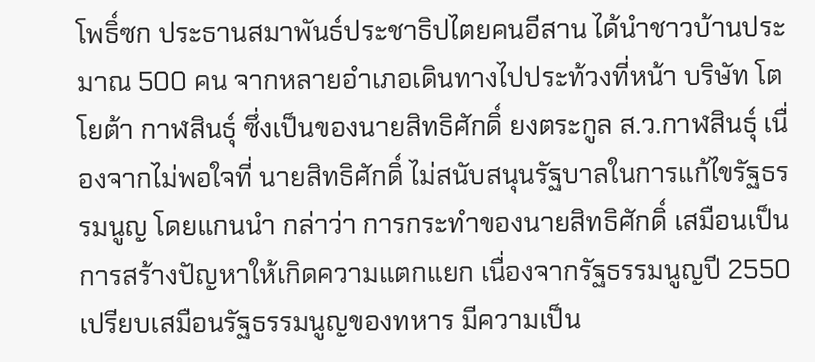โพธิ์ซก ประธานสมาพันธ์ประชาธิปไตยคนอีสาน ได้นำชาวบ้านประมาณ 500 คน จากหลายอำเภอเดินทางไปประท้วงที่หน้า บริษัท โตโยต้า กาฬสินธุ์ ซึ่งเป็นของนายสิทธิศักดิ์ ยงตระกูล ส.ว.กาฬสินธุ์ เนื่องจากไม่พอใจที่ นายสิทธิศักดิ์ ไม่สนับสนุนรัฐบาลในการแก้ไขรัฐธรรมนูญ โดยแกนนำ กล่าว่า การกระทำของนายสิทธิศักดิ์ เสมือนเป็นการสร้างปัญหาให้เกิดความแตกแยก เนื่องจากรัฐธรรมนูญปี 2550 เปรียบเสมือนรัฐธรรมนูญของทหาร มีความเป็น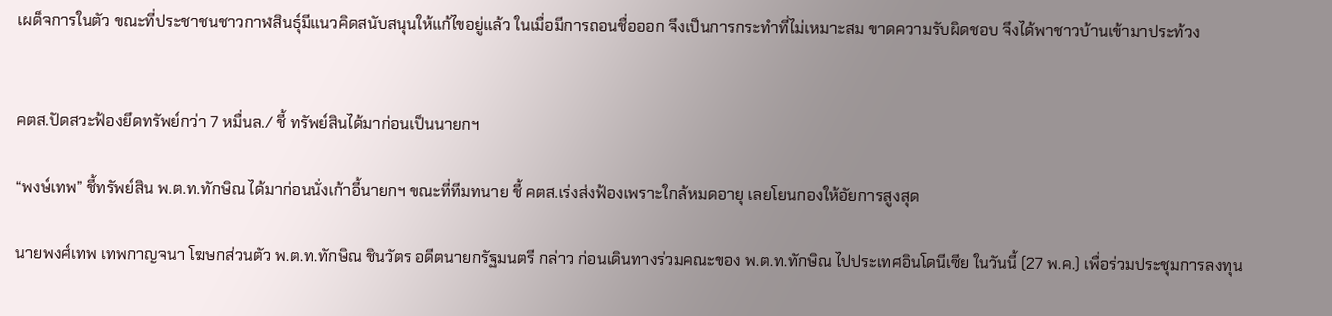เผด็จการในตัว ขณะที่ประชาชนชาวกาฬสินธุ์มีแนวคิดสนับสนุนให้แก้ไขอยู่แล้ว ในเมื่อมีการถอนชื่อออก จึงเป็นการกระทำที่ไม่เหมาะสม ขาดความรับผิดชอบ จึงได้พาชาวบ้านเข้ามาประท้วง


คตส.ปัดสวะฟ้องยึดทรัพย์กว่า 7 หมื่นล./ ชี้ ทรัพย์สินได้มาก่อนเป็นนายกฯ

“พงษ์เทพ” ชี้ทรัพย์สิน พ.ต.ท.ทักษิณ ได้มาก่อนนั่งเก้าอี้นายกฯ ขณะที่ทีมทนาย ชี้ คตส.เร่งส่งฟ้องเพราะใกล้หมดอายุ เลยโยนกองให้อัยการสูงสุด

นายพงศ์เทพ เทพกาญจนา โฆษกส่วนตัว พ.ต.ท.ทักษิณ ชินวัตร อดีตนายกรัฐมนตรี กล่าว ก่อนเดินทางร่วมคณะของ พ.ต.ท.ทักษิณ ไปประเทศอินโดนีเซีย ในวันนี้ (27 พ.ค.) เพื่อร่วมประชุมการลงทุน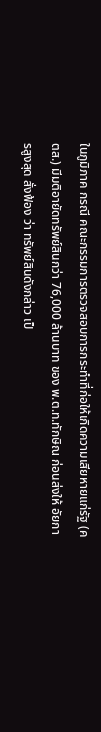ในภูมิภาค กรณี คณะกรรมการตรวจสอบการกระทำที่ก่อให้เกิดความเสียหายแก่รัฐ (คตส.) มีมติอายัดทรัพย์สินกว่า 76,000 ล้านบาท ของ พ.ต.ท.ทักษิณ ก่อนส่งให้ อัยการสูงสุด สั่งฟ้อง ว่า ทรัพย์สินดังกล่าว เป็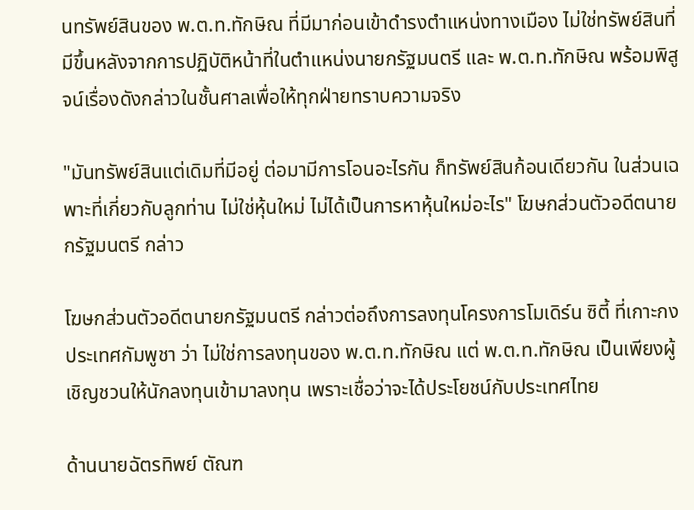นทรัพย์สินของ พ.ต.ท.ทักษิณ ที่มีมาก่อนเข้าดำรงตำแหน่งทางเมือง ไม่ใช่ทรัพย์สินที่มีขึ้นหลังจากการปฏิบัติหน้าที่ในตำแหน่งนายกรัฐมนตรี และ พ.ต.ท.ทักษิณ พร้อมพิสูจน์เรื่องดังกล่าวในชั้นศาลเพื่อให้ทุกฝ่ายทราบความจริง

"มันทรัพย์สินแต่เดิมที่มีอยู่ ต่อมามีการโอนอะไรกัน ก็ทรัพย์สินก้อนเดียวกัน ในส่วนเฉพาะที่เกี่ยวกับลูกท่าน ไม่ใช่หุ้นใหม่ ไม่ได้เป็นการหาหุ้นใหม่อะไร" โฆษกส่วนตัวอดีตนายกรัฐมนตรี กล่าว

โฆษกส่วนตัวอดีตนายกรัฐมนตรี กล่าวต่อถึงการลงทุนโครงการโมเดิร์น ซิตี้ ที่เกาะกง ประเทศกัมพูชา ว่า ไม่ใช่การลงทุนของ พ.ต.ท.ทักษิณ แต่ พ.ต.ท.ทักษิณ เป็นเพียงผู้เชิญชวนให้นักลงทุนเข้ามาลงทุน เพราะเชื่อว่าจะได้ประโยชน์กับประเทศไทย

ด้านนายฉัตรทิพย์ ตัณฑ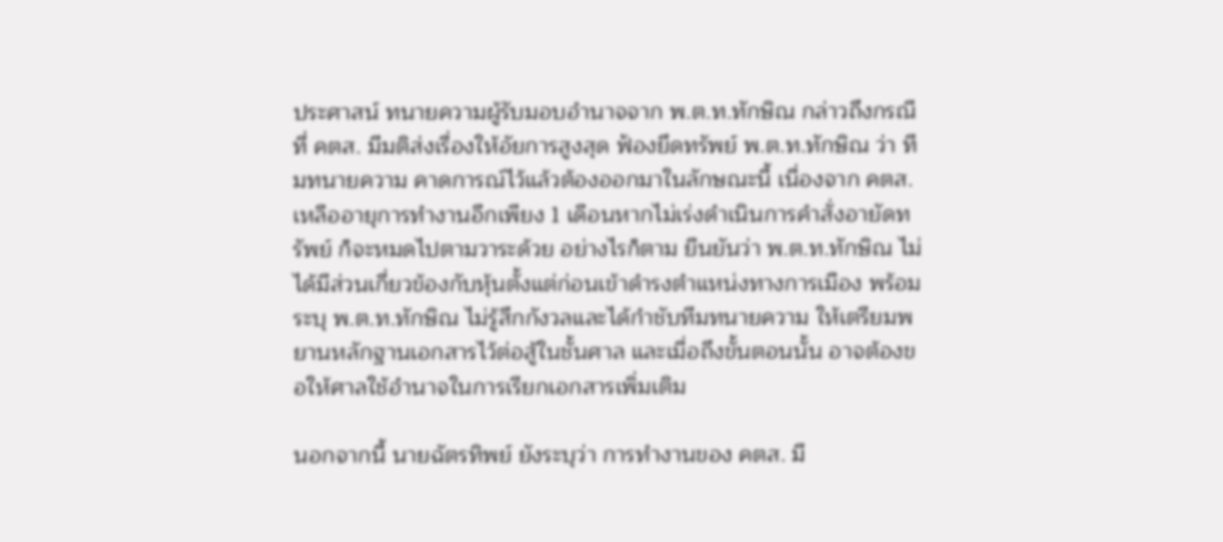ประศาสน์ ทนายความผู้รับมอบอำนาจจาก พ.ต.ท.ทักษิณ กล่าวถึงกรณีที่ คตส. มีมติส่งเรื่องให้อัยการสูงสุด ฟ้องยึดทรัพย์ พ.ต.ท.ทักษิณ ว่า ทีมทนายความ คาดการณ์ไว้แล้วต้องออกมาในลักษณะนี้ เนื่องจาก คตส. เหลืออายุการทำงานอีกเพียง 1 เดือนหากไม่เร่งดำเนินการคำสั่งอายัดทรัพย์ ก็จะหมดไปตามวาระด้วย อย่างไรก็ตาม ยืนยันว่า พ.ต.ท.ทักษิณ ไม่ได้มีส่วนเกี่ยวข้องกับหุ้นตั้งแต่ก่อนเข้าดำรงตำแหน่งทางการเมือง พร้อมระบุ พ.ต.ท.ทักษิณ ไม่รู้สึกกังวลและได้กำชับทีมทนายความ ให้เตรียมพยานหลักฐานเอกสารไว้ต่อสู้ในชั้นศาล และเมื่อถึงขั้นตอนนั้น อาจต้องขอให้ศาลใช้อำนาจในการเรียกเอกสารเพิ่มเติม

นอกจากนี้ นายฉัตรทิพย์ ยังระบุว่า การทำงานของ คตส. มี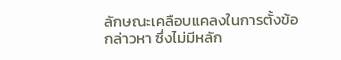ลักษณะเคลือบแคลงในการตั้งข้อกล่าวหา ซึ่งไม่มีหลัก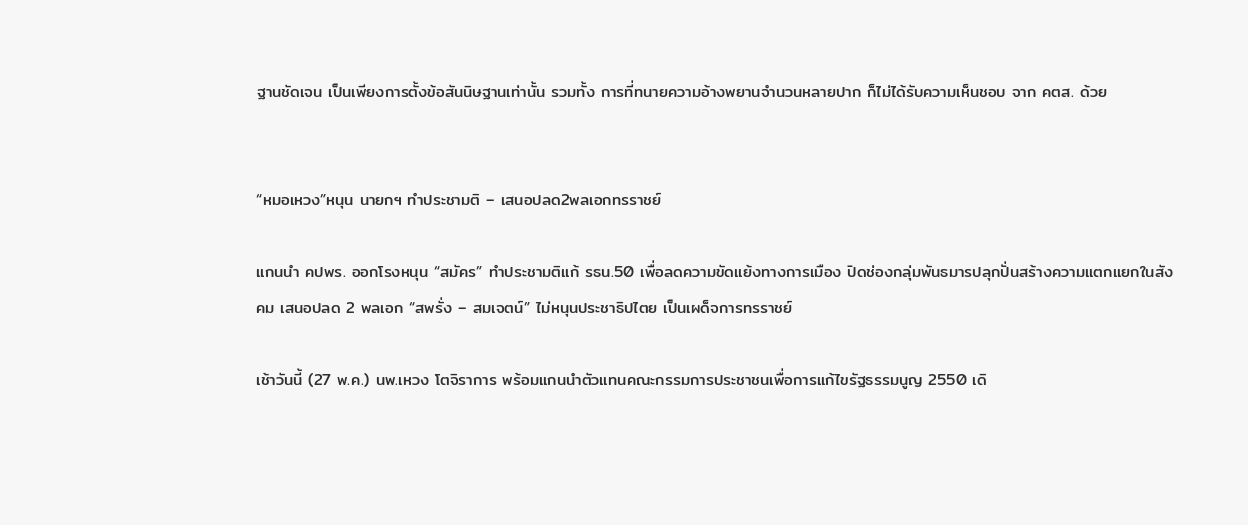ฐานชัดเจน เป็นเพียงการตั้งข้อสันนิษฐานเท่านั้น รวมทั้ง การที่ทนายความอ้างพยานจำนวนหลายปาก ก็ไม่ได้รับความเห็นชอบ จาก คตส. ด้วย


“หมอเหวง”หนุน นายกฯ ทำประชามติ – เสนอปลด2พลเอกทรราชย์

แกนนำ คปพร. ออกโรงหนุน “สมัคร” ทำประชามติแก้ รธน.50 เพื่อลดความขัดแย้งทางการเมือง ปิดช่องกลุ่มพันธมารปลุกปั่นสร้างความแตกแยกในสังคม เสนอปลด 2 พลเอก “สพรั่ง – สมเจตน์” ไม่หนุนประชาธิปไตย เป็นเผด็จการทรราชย์

เช้าวันนี้ (27 พ.ค.) นพ.เหวง โตจิราการ พร้อมแกนนำตัวแทนคณะกรรมการประชาชนเพื่อการแก้ไขรัฐธรรมนูญ 2550 เดิ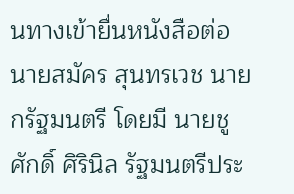นทางเข้ายื่นหนังสือต่อ นายสมัคร สุนทรเวช นายกรัฐมนตรี โดยมี นายชูศักดิ์ ศิรินิล รัฐมนตรีประ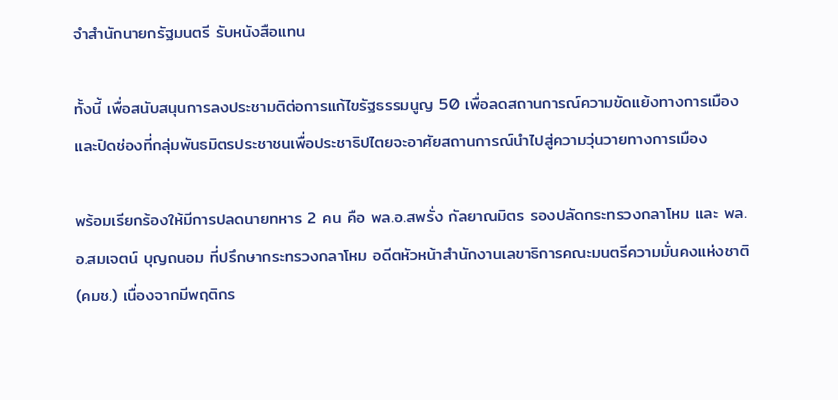จำสำนักนายกรัฐมนตรี รับหนังสือแทน

ทั้งนี้ เพื่อสนับสนุนการลงประชามติต่อการแก้ไขรัฐธรรมนูญ 50 เพื่อลดสถานการณ์ความขัดแย้งทางการเมือง และปิดช่องที่กลุ่มพันธมิตรประชาชนเพื่อประชาธิปไตยจะอาศัยสถานการณ์นำไปสู่ความวุ่นวายทางการเมือง

พร้อมเรียกร้องให้มีการปลดนายทหาร 2 คน คือ พล.อ.สพรั่ง กัลยาณมิตร รองปลัดกระทรวงกลาโหม และ พล.อ.สมเจตน์ บุญถนอม ที่ปรึกษากระทรวงกลาโหม อดีตหัวหน้าสำนักงานเลขาธิการคณะมนตรีความมั่นคงแห่งชาติ (คมช.) เนื่องจากมีพฤติกร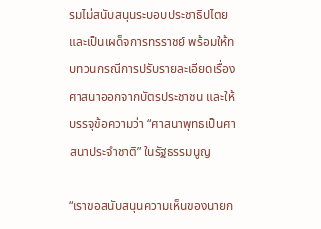รมไม่สนับสนุนระบอบประชาธิปไตย และเป็นเผด็จการทรราชย์ พร้อมให้ทบทวนกรณีการปรับรายละเอียดเรื่องศาสนาออกจากบัตรประชาชน และให้บรรจุข้อความว่า “ศาสนาพุทธเป็นศาสนาประจำชาติ” ในรัฐธรรมนูญ

“เราขอสนับสนุนความเห็นของนายก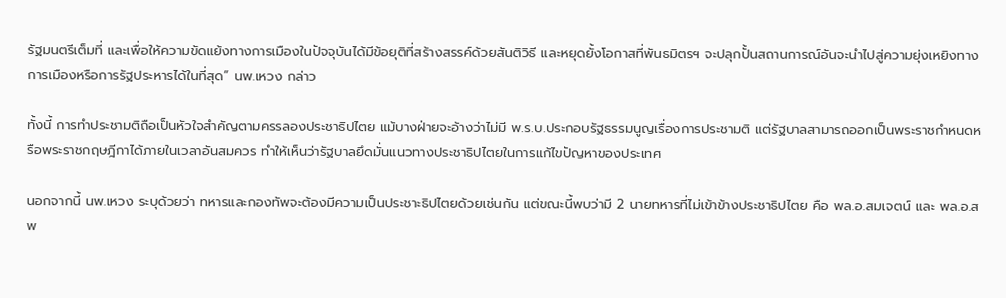รัฐมนตรีเต็มที่ และเพื่อให้ความขัดแย้งทางการเมืองในปัจจุบันได้มีข้อยุติที่สร้างสรรค์ด้วยสันติวิธี และหยุดยั้งโอกาสที่พันธมิตรฯ จะปลุกปั้นสถานการณ์อันจะนำไปสู่ความยุ่งเหยิงทางการเมืองหรือการรัฐประหารได้ในที่สุด” นพ.เหวง กล่าว

ทั้งนี้ การทำประชามติถือเป็นหัวใจสำคัญตามครรลองประชาธิปไตย แม้บางฝ่ายจะอ้างว่าไม่มี พ.ร.บ.ประกอบรัฐธรรมนูญเรื่องการประชามติ แต่รัฐบาลสามารถออกเป็นพระราชกำหนดหรือพระราชกฤษฎีกาได้ภายในเวลาอันสมควร ทำให้เห็นว่ารัฐบาลยึดมั่นแนวทางประชาธิปไตยในการแก้ไขปัญหาของประเทศ

นอกจากนี้ นพ.เหวง ระบุด้วยว่า ทหารและกองทัพจะต้องมีความเป็นประชาะธิปไตยด้วยเช่นกัน แต่ขณะนี้พบว่ามี 2 นายทหารที่ไม่เข้าข้างประชาธิปไตย คือ พล.อ.สมเจตน์ และ พล.อ.สพ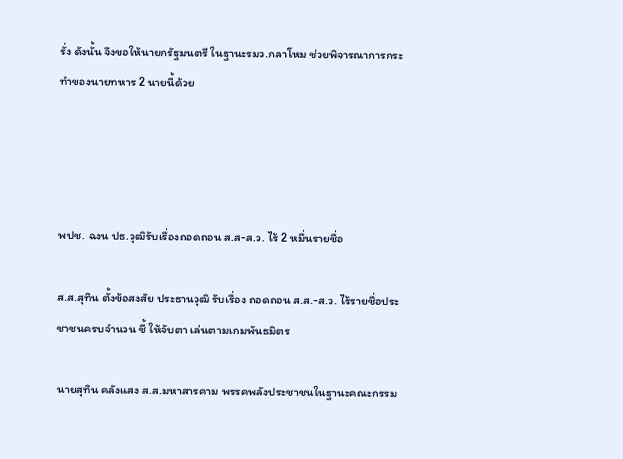รั่ง ดังนั้น จึงขอให้นายกรัฐมนตรี ในฐานะรมว.กลาโหม ช่วยพิจารณาการกระทำของนายทหาร 2 นายนี้ด้วย




พปช. ฉงน ปธ.วุฒิรับเรื่องถอดถอน ส.ส-ส.ว. ไร้ 2 หมื่นรายชื่อ

ส.ส.สุทิน ตั้งข้อสงสัย ประธานวุฒิ รับเรื่อง ถอดถอน ส.ส.-ส.ว. ไร้รายชื่อประชาชนครบจำนวน ชี้ ให้จับตา เล่นตามเกมพันธมิตร

นายสุทิน คลังแสง ส.ส.มหาสารคาม พรรคพลังประชาชนในฐานะคณะกรรม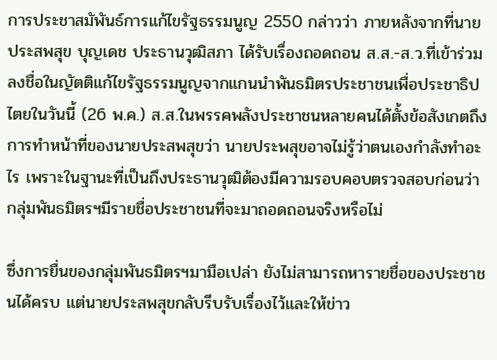การประชาสมัพันธ์การแก้ไขรัฐธรรมนูญ 2550 กล่าวว่า ภายหลังจากที่นายประสพสุข บุญเดช ประธานวุฒิสภา ได้รับเรื่องถอดถอน ส.ส.-ส.ว.ที่เข้าร่วมลงชื่อในญัตติแก้ไขรัฐธรรมนูญจากแกนนำพันธมิตรประชาชนเพื่อประชาธิปไตยในวันนี้ (26 พ.ค.) ส.ส.ในพรรคพลังประชาชนหลายคนได้ตั้งข้อสังเกตถึงการทำหน้าที่ของนายประสพสุขว่า นายประพสุขอาจไม่รู้ว่าตนเองกำลังทำอะไร เพราะในฐานะที่เป็นถึงประธานวุฒิต้องมีความรอบคอบตรวจสอบก่อนว่า กลุ่มพันธมิตรฯมีรายชื่อประชาชนที่จะมาถอดถอนจริงหรือไม่

ซึ่งการยื่นของกลุ่มพันธมิตรฯมามือเปล่า ยังไม่สามารถหารายชื่อของประชาชนได้ครบ แต่นายประสพสุขกลับรีบรับเรื่องไว้และให้ข่าว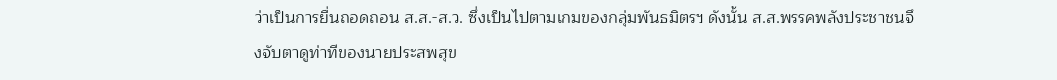ว่าเป็นการยื่นถอดถอน ส.ส.-ส.ว. ซึ่งเป็นไปตามเกมของกลุ่มพันธมิตรฯ ดังนั้น ส.ส.พรรคพลังประชาชนจึงจับตาดูท่าทีของนายประสพสุข